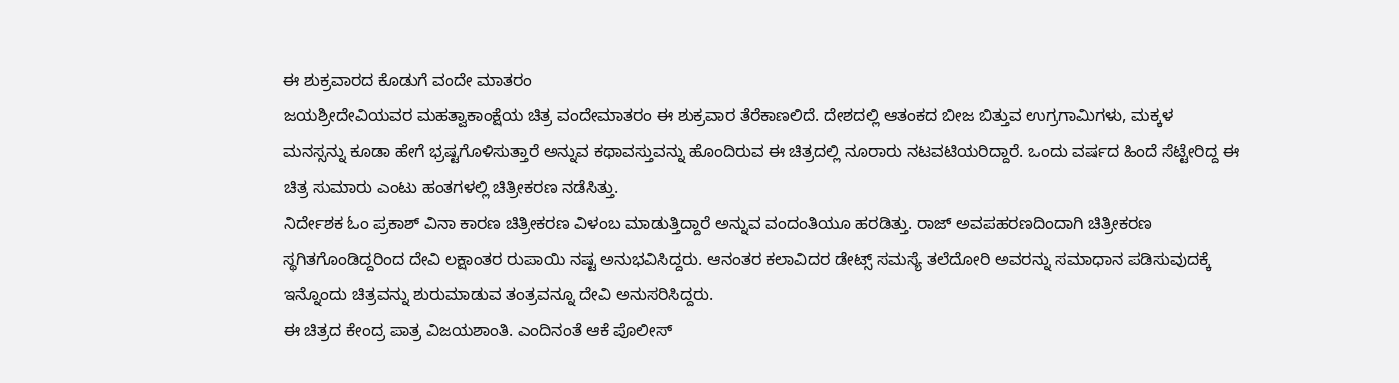ಈ ಶುಕ್ರವಾರದ ಕೊಡುಗೆ ವಂದೇ ಮಾತರಂ
ಜಯಶ್ರೀದೇವಿಯವರ ಮಹತ್ವಾಕಾಂಕ್ಷೆಯ ಚಿತ್ರ ವಂದೇಮಾತರಂ ಈ ಶುಕ್ರವಾರ ತೆರೆಕಾಣಲಿದೆ. ದೇಶದಲ್ಲಿ ಆತಂಕದ ಬೀಜ ಬಿತ್ತುವ ಉಗ್ರಗಾಮಿಗಳು, ಮಕ್ಕಳ ಮನಸ್ಸನ್ನು ಕೂಡಾ ಹೇಗೆ ಭ್ರಷ್ಟಗೊಳಿಸುತ್ತಾರೆ ಅನ್ನುವ ಕಥಾವಸ್ತುವನ್ನು ಹೊಂದಿರುವ ಈ ಚಿತ್ರದಲ್ಲಿ ನೂರಾರು ನಟವಟಿಯರಿದ್ದಾರೆ. ಒಂದು ವರ್ಷದ ಹಿಂದೆ ಸೆಟ್ಟೇರಿದ್ದ ಈ ಚಿತ್ರ ಸುಮಾರು ಎಂಟು ಹಂತಗಳಲ್ಲಿ ಚಿತ್ರೀಕರಣ ನಡೆಸಿತ್ತು.
ನಿರ್ದೇಶಕ ಓಂ ಪ್ರಕಾಶ್ ವಿನಾ ಕಾರಣ ಚಿತ್ರೀಕರಣ ವಿಳಂಬ ಮಾಡುತ್ತಿದ್ದಾರೆ ಅನ್ನುವ ವಂದಂತಿಯೂ ಹರಡಿತ್ತು. ರಾಜ್ ಅವಪಹರಣದಿಂದಾಗಿ ಚಿತ್ರೀಕರಣ ಸ್ಥಗಿತಗೊಂಡಿದ್ದರಿಂದ ದೇವಿ ಲಕ್ಷಾಂತರ ರುಪಾಯಿ ನಷ್ಟ ಅನುಭವಿಸಿದ್ದರು. ಆನಂತರ ಕಲಾವಿದರ ಡೇಟ್ಸ್ ಸಮಸ್ಯೆ ತಲೆದೋರಿ ಅವರನ್ನು ಸಮಾಧಾನ ಪಡಿಸುವುದಕ್ಕೆ ಇನ್ನೊಂದು ಚಿತ್ರವನ್ನು ಶುರುಮಾಡುವ ತಂತ್ರವನ್ನೂ ದೇವಿ ಅನುಸರಿಸಿದ್ದರು.
ಈ ಚಿತ್ರದ ಕೇಂದ್ರ ಪಾತ್ರ ವಿಜಯಶಾಂತಿ. ಎಂದಿನಂತೆ ಆಕೆ ಪೊಲೀಸ್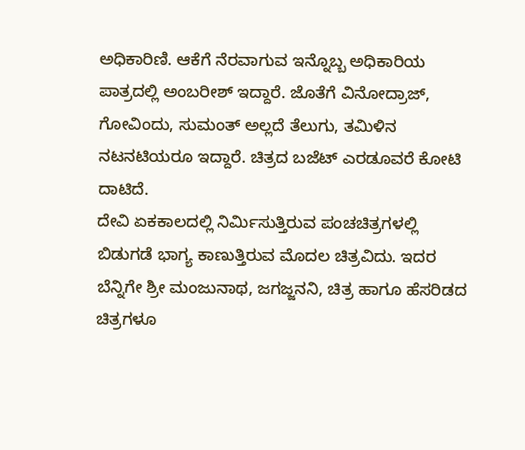ಅಧಿಕಾರಿಣಿ. ಆಕೆಗೆ ನೆರವಾಗುವ ಇನ್ನೊಬ್ಬ ಅಧಿಕಾರಿಯ ಪಾತ್ರದಲ್ಲಿ ಅಂಬರೀಶ್ ಇದ್ದಾರೆ. ಜೊತೆಗೆ ವಿನೋದ್ರಾಜ್, ಗೋವಿಂದು, ಸುಮಂತ್ ಅಲ್ಲದೆ ತೆಲುಗು, ತಮಿಳಿನ ನಟನಟಿಯರೂ ಇದ್ದಾರೆ. ಚಿತ್ರದ ಬಜೆಟ್ ಎರಡೂವರೆ ಕೋಟಿ ದಾಟಿದೆ.
ದೇವಿ ಏಕಕಾಲದಲ್ಲಿ ನಿರ್ಮಿಸುತ್ತಿರುವ ಪಂಚಚಿತ್ರಗಳಲ್ಲಿ ಬಿಡುಗಡೆ ಭಾಗ್ಯ ಕಾಣುತ್ತಿರುವ ಮೊದಲ ಚಿತ್ರವಿದು. ಇದರ ಬೆನ್ನಿಗೇ ಶ್ರೀ ಮಂಜುನಾಥ, ಜಗಜ್ಜನನಿ, ಚಿತ್ರ ಹಾಗೂ ಹೆಸರಿಡದ ಚಿತ್ರಗಳೂ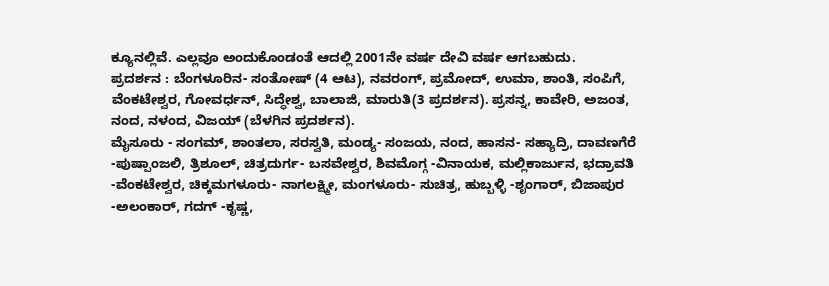ಕ್ಯೂನಲ್ಲಿವೆ. ಎಲ್ಲವೂ ಅಂದುಕೊಂಡಂತೆ ಆದಲ್ಲಿ 2001ನೇ ವರ್ಷ ದೇವಿ ವರ್ಷ ಆಗಬಹುದು.
ಪ್ರದರ್ಶನ : ಬೆಂಗಳೂರಿನ- ಸಂತೋಷ್ (4 ಆಟ), ನವರಂಗ್, ಪ್ರಮೋದ್, ಉಮಾ, ಶಾಂತಿ, ಸಂಪಿಗೆ, ವೆಂಕಟೇಶ್ವರ, ಗೋವರ್ಧನ್, ಸಿದ್ಧೇಶ್ವ, ಬಾಲಾಜಿ, ಮಾರುತಿ(3 ಪ್ರದರ್ಶನ). ಪ್ರಸನ್ನ, ಕಾವೇರಿ, ಅಜಂತ, ನಂದ, ನಳಂದ, ವಿಜಯ್ (ಬೆಳಗಿನ ಪ್ರದರ್ಶನ).
ಮೈಸೂರು - ಸಂಗಮ್, ಶಾಂತಲಾ, ಸರಸ್ವತಿ, ಮಂಡ್ಯ- ಸಂಜಯ, ನಂದ, ಹಾಸನ- ಸಹ್ಯಾದ್ರಿ, ದಾವಣಗೆರೆ -ಪುಷ್ಪಾಂಜಲಿ, ತ್ರಿಶೂಲ್, ಚಿತ್ರದುರ್ಗ- ಬಸವೇಶ್ವರ, ಶಿವಮೊಗ್ಗ -ವಿನಾಯಕ, ಮಲ್ಲಿಕಾರ್ಜುನ, ಭದ್ರಾವತಿ -ವೆಂಕಟೇಶ್ವರ, ಚಿಕ್ಕಮಗಳೂರು- ನಾಗಲಕ್ಷ್ಮೀ, ಮಂಗಳೂರು- ಸುಚಿತ್ರ, ಹುಬ್ಬಳ್ಳಿ -ಶೃಂಗಾರ್, ಬಿಜಾಪುರ -ಅಲಂಕಾರ್, ಗದಗ್ -ಕೃಷ್ಣ,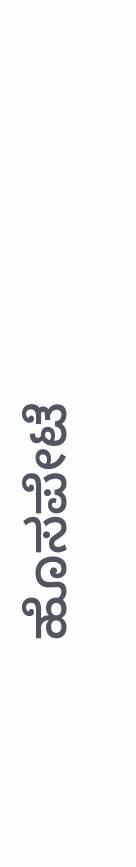ಹೊಸಪೇಟೆ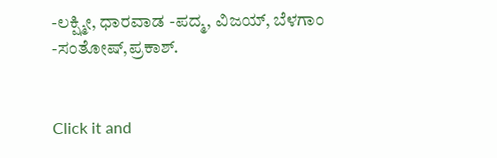-ಲಕ್ಷ್ಮೀ, ಧಾರವಾಡ -ಪದ್ಮ, ವಿಜಯ್, ಬೆಳಗಾಂ -ಸಂತೋಷ್,ಪ್ರಕಾಶ್.


Click it and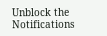Unblock the Notifications